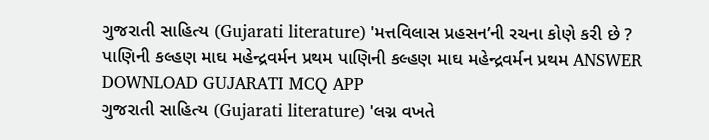ગુજરાતી સાહિત્ય (Gujarati literature) 'મત્તવિલાસ પ્રહસન’ની રચના કોણે કરી છે ? પાણિની કલ્હણ માઘ મહેન્દ્રવર્મન પ્રથમ પાણિની કલ્હણ માઘ મહેન્દ્રવર્મન પ્રથમ ANSWER DOWNLOAD GUJARATI MCQ APP
ગુજરાતી સાહિત્ય (Gujarati literature) 'લગ્ન વખતે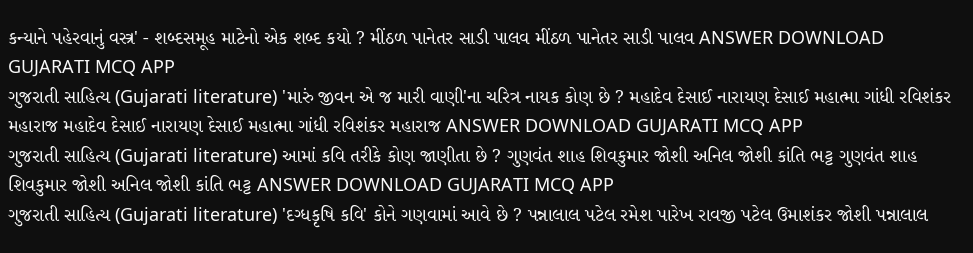કન્યાને પહેરવાનું વસ્ત્ર' - શબ્દસમૂહ માટેનો એક શબ્દ કયો ? મીંઠળ પાનેતર સાડી પાલવ મીંઠળ પાનેતર સાડી પાલવ ANSWER DOWNLOAD GUJARATI MCQ APP
ગુજરાતી સાહિત્ય (Gujarati literature) 'મારું જીવન એ જ મારી વાણી'ના ચરિત્ર નાયક કોણ છે ? મહાદેવ દેસાઈ નારાયણ દેસાઈ મહાત્મા ગાંધી રવિશંકર મહારાજ મહાદેવ દેસાઈ નારાયણ દેસાઈ મહાત્મા ગાંધી રવિશંકર મહારાજ ANSWER DOWNLOAD GUJARATI MCQ APP
ગુજરાતી સાહિત્ય (Gujarati literature) આમાં કવિ તરીકે કોણ જાણીતા છે ? ગુણવંત શાહ શિવકુમાર જોશી અનિલ જોશી કાંતિ ભટ્ટ ગુણવંત શાહ શિવકુમાર જોશી અનિલ જોશી કાંતિ ભટ્ટ ANSWER DOWNLOAD GUJARATI MCQ APP
ગુજરાતી સાહિત્ય (Gujarati literature) 'દગ્ધકૃષિ કવિ' કોને ગણવામાં આવે છે ? પન્નાલાલ પટેલ રમેશ પારેખ રાવજી પટેલ ઉમાશંકર જોશી પન્નાલાલ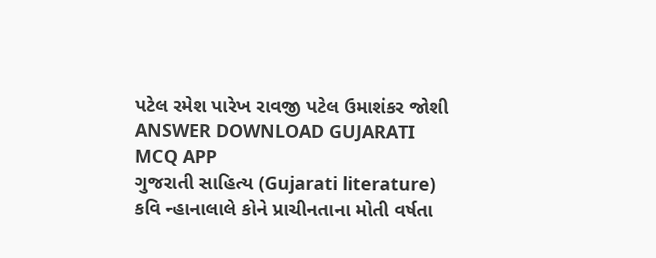પટેલ રમેશ પારેખ રાવજી પટેલ ઉમાશંકર જોશી ANSWER DOWNLOAD GUJARATI MCQ APP
ગુજરાતી સાહિત્ય (Gujarati literature) કવિ ન્હાનાલાલે કોને પ્રાચીનતાના મોતી વર્ષતા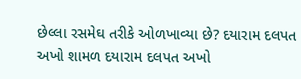છેલ્લા રસમેઘ તરીકે ઓળખાવ્યા છે? દયારામ દલપત અખો શામળ દયારામ દલપત અખો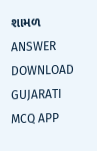શામળ ANSWER DOWNLOAD GUJARATI MCQ APP